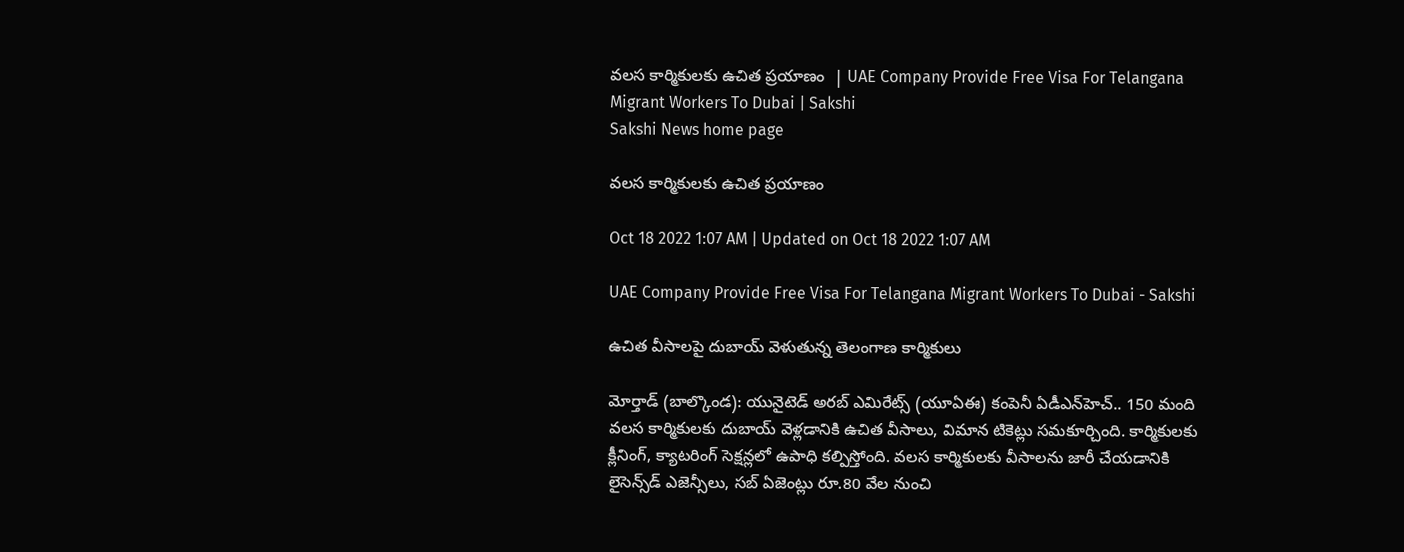వలస కార్మికులకు ఉచిత ప్రయాణం  | UAE Company Provide Free Visa For Telangana Migrant Workers To Dubai | Sakshi
Sakshi News home page

వలస కార్మికులకు ఉచిత ప్రయాణం

Oct 18 2022 1:07 AM | Updated on Oct 18 2022 1:07 AM

UAE Company Provide Free Visa For Telangana Migrant Workers To Dubai - Sakshi

ఉచిత వీసాలపై దుబాయ్‌ వెళుతున్న తెలంగాణ కార్మికులు

మోర్తాడ్‌ (బాల్కొండ): యునైటెడ్‌ అరబ్‌ ఎమిరేట్స్‌ (యూఏఈ) కంపెనీ ఏడీఎన్‌హెచ్‌.. 150 మంది వలస కార్మికులకు దుబాయ్‌ వెళ్లడానికి ఉచిత వీసాలు, విమాన టికెట్లు సమకూర్చింది. కార్మికులకు క్లీనింగ్, క్యాటరింగ్‌ సెక్షన్లలో ఉపాధి కల్పిస్తోంది. వలస కార్మికులకు వీసాలను జారీ చేయడానికి లైసెన్స్‌డ్‌ ఎజెన్సీలు, సబ్‌ ఏజెంట్లు రూ.80 వేల నుంచి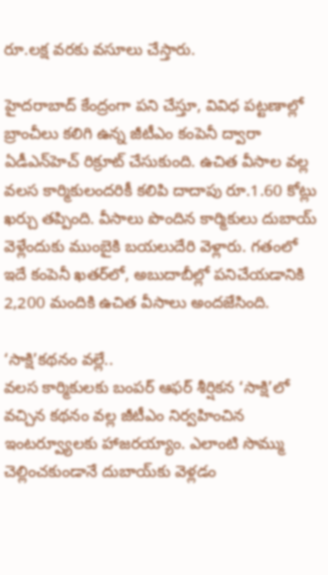రూ.లక్ష వరకు వసూలు చేస్తారు.

హైదరాబాద్‌ కేంద్రంగా పని చేస్తూ, వివిధ పట్టణాల్లో బ్రాంచీలు కలిగి ఉన్న జీటీఎం కంపెనీ ద్వారా ఏడీఎన్‌హెచ్‌ రిక్రూట్‌ చేసుకుంది. ఉచిత వీసాల వల్ల వలస కార్మికులందరికీ కలిపి దాదాపు రూ.1.60 కోట్లు ఖర్చు తప్పింది. వీసాలు పొందిన కార్మికులు దుబాయ్‌ వెళ్లేందుకు ముంబైకి బయలుదేరి వెళ్లారు. గతంలో ఇదే కంపెనీ ఖతర్‌లో, అబుదాబీల్లో పనిచేయడానికి 2,200 మందికి ఉచిత వీసాలు అందజేసింది.

‘సాక్షి’కథనం వల్లే..
వలస కార్మికులకు బంపర్‌ ఆఫర్‌ శీర్షికన ‘సాక్షి’లో వచ్చిన కథనం వల్ల జీటీఎం నిర్వహించిన ఇంటర్వ్యూలకు హాజరయ్యాం. ఎలాంటి సొమ్ము చెల్లించకుండానే దుబాయ్‌కు వెళ్లడం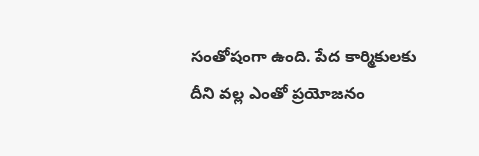సంతోషంగా ఉంది. పేద కార్మికులకు దీని వల్ల ఎంతో ప్రయోజనం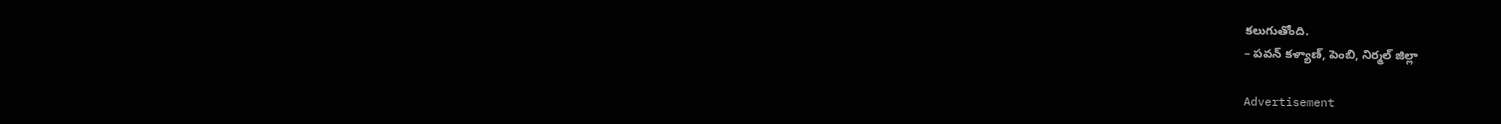కలుగుతోంది.
– పవన్‌ కళ్యాణ్, పెంబి, నిర్మల్‌ జిల్లా

Advertisement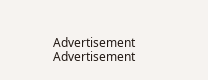Advertisement
Advertisement